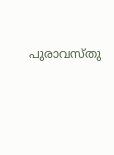പുരാവസ്തു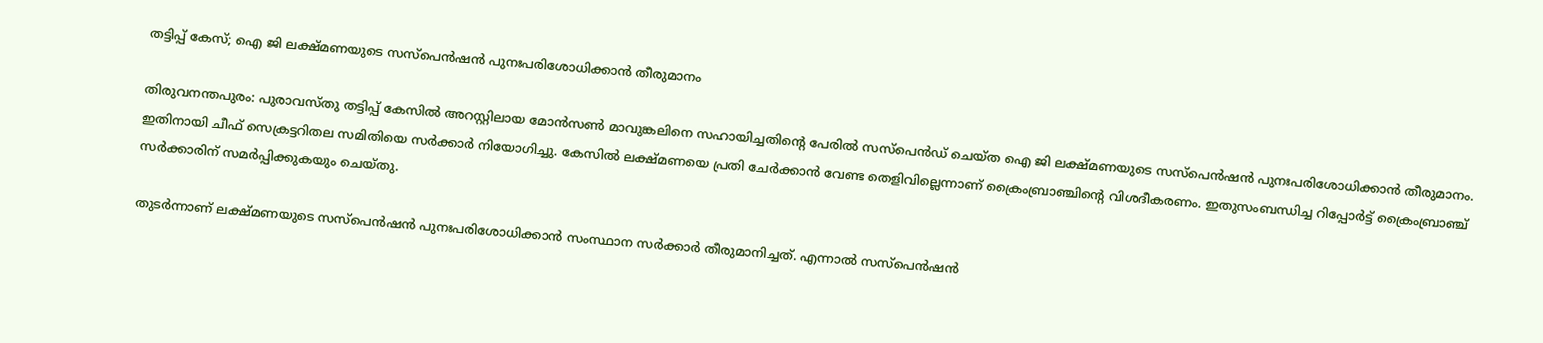തട്ടിപ്പ് കേസ്; ഐ ജി ലക്ഷ്മണയുടെ സസ്‌പെൻഷൻ പുനഃപരിശോധിക്കാൻ തീരുമാനം

തിരുവനന്തപുരം: പുരാവസ്തു തട്ടിപ്പ് കേസിൽ അറസ്റ്റിലായ മോൻസൺ മാവുങ്കലിനെ സഹായിച്ചതിന്റെ പേരിൽ സസ്പെൻഡ് ചെയ്ത ഐ ജി ലക്ഷ്മണയുടെ സസ്‌പെൻഷൻ പുനഃപരിശോധിക്കാൻ തീരുമാനം. ഇതിനായി ചീഫ് സെക്രട്ടറിതല സമിതിയെ സർക്കാർ നിയോഗിച്ചു. കേസിൽ ലക്ഷ്മണയെ പ്രതി ചേർക്കാൻ വേണ്ട തെളിവില്ലെന്നാണ് ക്രൈംബ്രാഞ്ചിന്റെ വിശദീകരണം. ഇതുസംബന്ധിച്ച റിപ്പോർട്ട് ക്രൈംബ്രാഞ്ച് സർക്കാരിന് സമർപ്പിക്കുകയും ചെയ്തു.

തുടർന്നാണ് ലക്ഷ്മണയുടെ സസ്പെൻഷൻ പുനഃപരിശോധിക്കാൻ സംസ്ഥാന സർക്കാർ തീരുമാനിച്ചത്. എന്നാൽ സസ്പെൻഷൻ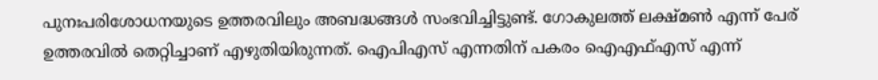പുനഃപരിശോധനയുടെ ഉത്തരവിലും അബദ്ധങ്ങൾ സംഭവിച്ചിട്ടുണ്ട്. ഗോകുലത്ത് ലക്ഷ്മൺ എന്ന് പേര് ഉത്തരവിൽ തെറ്റിച്ചാണ് എഴുതിയിരുന്നത്. ഐപിഎസ് എന്നതിന് പകരം ഐഎഫ്എസ് എന്ന്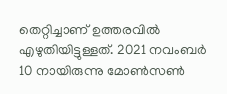തെറ്റിച്ചാണ് ഉത്തരവിൽ എഴുതിയിട്ടുള്ളത്. 2021 നവംബർ 10 നായിരുന്നു മോൺസൺ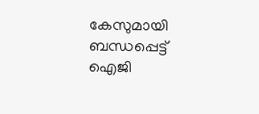കേസുമായി ബന്ധപ്പെട്ട് ഐജി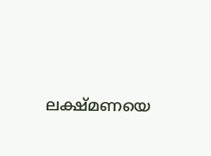ലക്ഷ്മണയെ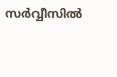സർവ്വീസിൽ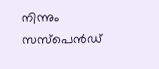നിന്നും സസ്പെൻഡ്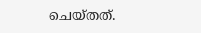ചെയ്തത്.